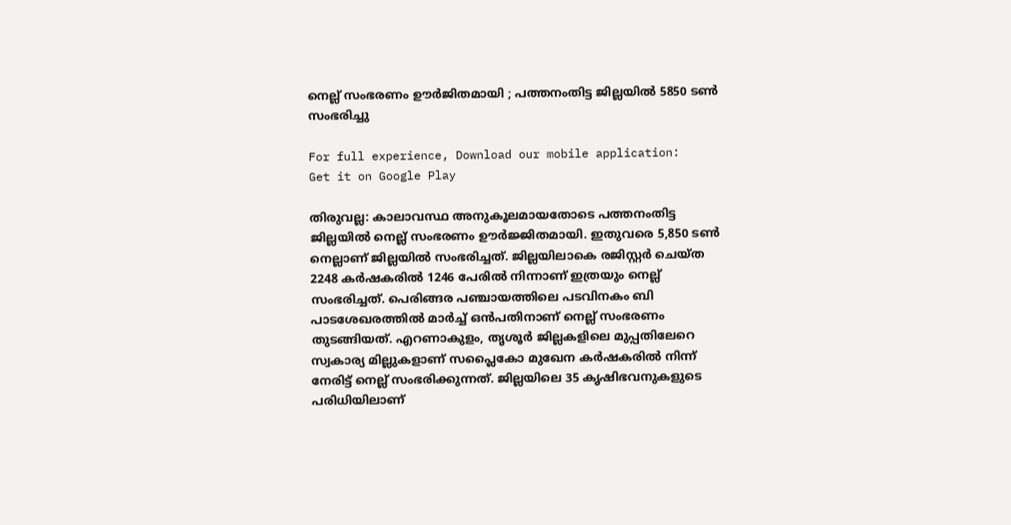നെല്ല് സംഭരണം ഊർജിതമായി ; പത്തനംതിട്ട ജില്ലയില്‍ 5850 ടൺ സംഭരിച്ചു

For full experience, Download our mobile application:
Get it on Google Play

തിരുവല്ല: കാലാവസ്ഥ അനുകൂലമായതോടെ പത്തനംതിട്ട ജില്ലയില്‍ നെല്ല് സംഭരണം ഊര്‍ജ്ജിതമായി. ഇതുവരെ 5,850 ടണ്‍ നെല്ലാണ് ജില്ലയില്‍ സംഭരിച്ചത്. ജില്ലയിലാകെ രജിസ്റ്റര്‍ ചെയ്ത 2248 കര്‍ഷകരില്‍ 1246 പേരില്‍ നിന്നാണ് ഇത്രയും നെല്ല് സംഭരിച്ചത്. പെരിങ്ങര പഞ്ചായത്തിലെ പടവിനകം ബി പാടശേഖരത്തില്‍ മാര്‍ച്ച് ഒന്‍പതിനാണ് നെല്ല് സംഭരണം തുടങ്ങിയത്. എറണാകുളം, തൃശൂര്‍ ജില്ലകളിലെ മുപ്പതിലേറെ സ്വകാര്യ മില്ലുകളാണ് സപ്ലൈകോ മുഖേന കര്‍ഷകരില്‍ നിന്ന് നേരിട്ട് നെല്ല് സംഭരിക്കുന്നത്. ജില്ലയിലെ 35 കൃഷിഭവനുകളുടെ പരിധിയിലാണ്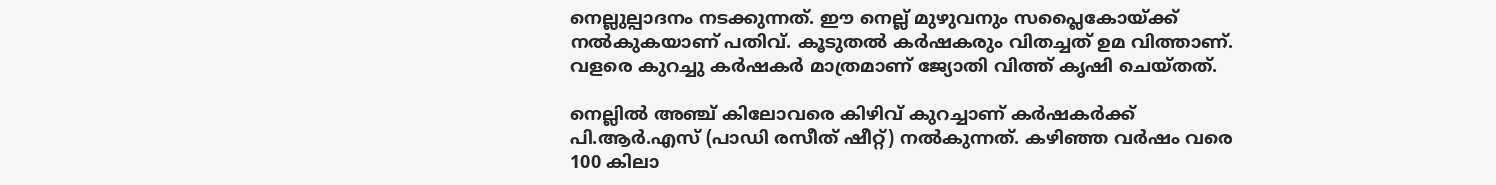നെല്ലുല്പാദനം നടക്കുന്നത്. ഈ നെല്ല് മുഴുവനും സപ്ലൈകോയ്ക്ക് നല്‍കുകയാണ് പതിവ്. കൂടുതല്‍ കര്‍ഷകരും വിതച്ചത് ഉമ വിത്താണ്. വളരെ കുറച്ചു കര്‍ഷകര്‍ മാത്രമാണ് ജ്യോതി വിത്ത് കൃഷി ചെയ്തത്.

നെല്ലില്‍ അഞ്ച് കിലോവരെ കിഴിവ് കുറച്ചാണ് കര്‍ഷകര്‍ക്ക് പി.ആര്‍.എസ് (പാഡി രസീത് ഷീറ്റ്) നല്‍കുന്നത്. കഴിഞ്ഞ വര്‍ഷം വരെ 100 കിലാ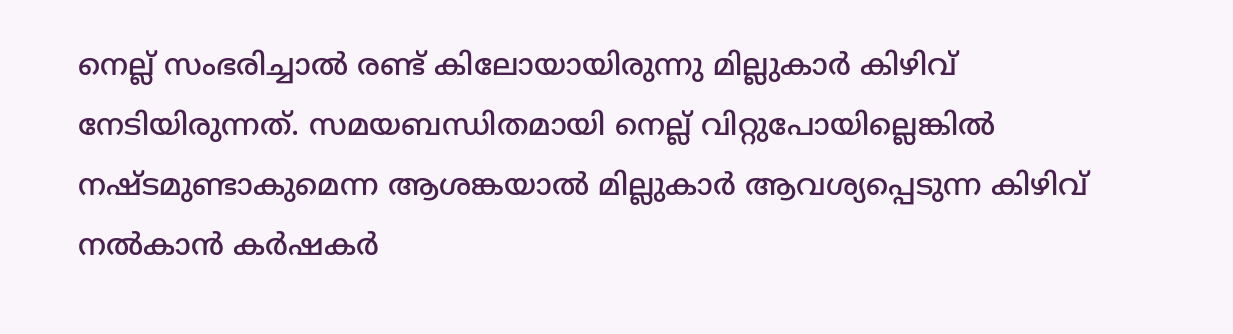നെല്ല് സംഭരിച്ചാല്‍ രണ്ട് കിലോയായിരുന്നു മില്ലുകാര്‍ കിഴിവ് നേടിയിരുന്നത്. സമയബന്ധിതമായി നെല്ല് വിറ്റുപോയില്ലെങ്കില്‍ നഷ്ടമുണ്ടാകുമെന്ന ആശങ്കയാല്‍ മില്ലുകാര്‍ ആവശ്യപ്പെടുന്ന കിഴിവ് നല്‍കാന്‍ കര്‍ഷകര്‍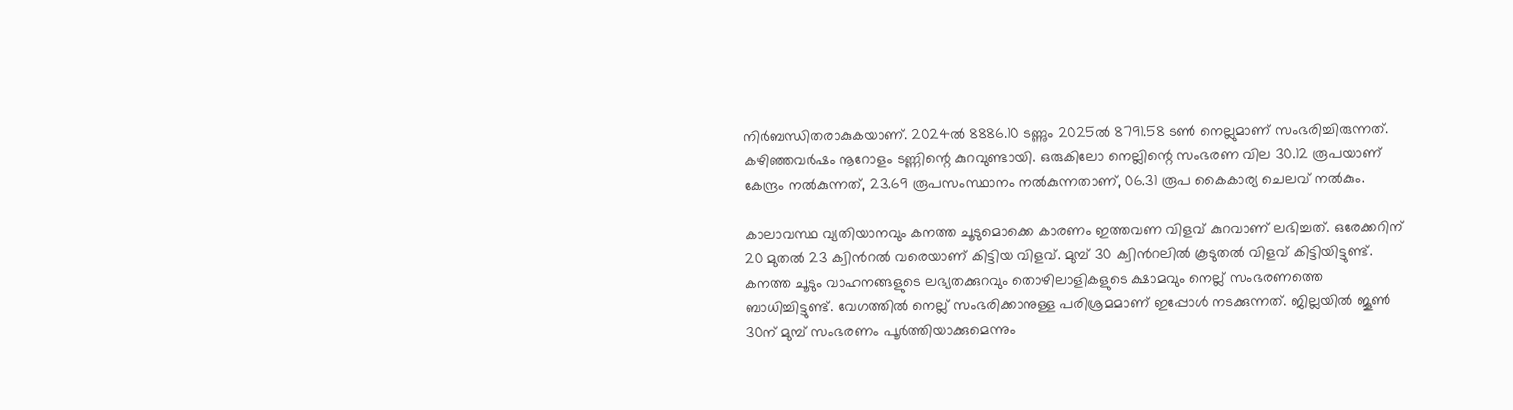നിര്‍ബന്ധിതരാകുകയാണ്. 2024ല്‍ 8886.10 ടണ്ണും 2025ല്‍ 8791.58 ടണ്‍ നെല്ലുമാണ് സംഭരിച്ചിരുന്നത്. കഴിഞ്ഞവര്‍ഷം നൂറോളം ടണ്ണിന്റെ കുറവുണ്ടായി. ഒരുകിലോ നെല്ലിന്റെ സംഭരണ വില 30.12 രൂപയാണ് കേന്ദ്രം നല്‍കുന്നത്, 23.69 രൂപസംസ്ഥാനം നല്‍കുന്നതാണ്, 06.31 രൂപ കൈകാര്യ ചെലവ് നൽകും.

കാലാവസ്ഥ വ്യതിയാനവും കനത്ത ചൂടുമൊക്കെ കാരണം ഇത്തവണ വിളവ് കുറവാണ് ലഭിച്ചത്. ഒരേക്കറിന് 20 മുതല്‍ 23 ക്വിന്‍റല്‍ വരെയാണ് കിട്ടിയ വിളവ്. മുമ്പ് 30 ക്വിന്‍റലില്‍ കൂടുതല്‍ വിളവ് കിട്ടിയിട്ടുണ്ട്. കനത്ത ചൂടും വാഹനങ്ങളുടെ ലഭ്യതക്കുറവും തൊഴിലാളികളുടെ ക്ഷാമവും നെല്ല് സംഭരണത്തെ ബാധിച്ചിട്ടുണ്ട്. വേഗത്തില്‍ നെല്ല് സംഭരിക്കാനുള്ള പരിശ്രമമാണ് ഇപ്പോള്‍ നടക്കുന്നത്. ജില്ലയില്‍ ജൂണ്‍ 30ന് മുമ്പ് സംഭരണം പൂര്‍ത്തിയാക്കുമെന്നും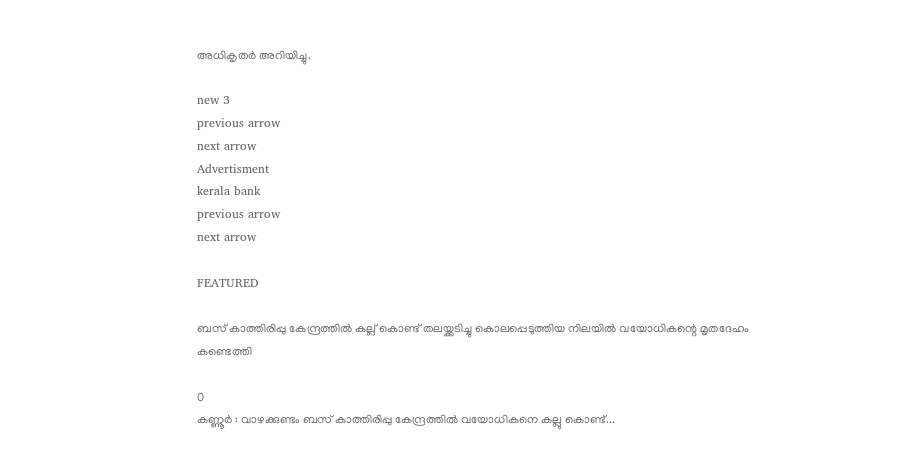അധികൃതര്‍ അറിയിച്ചു.

new 3
previous arrow
next arrow
Advertisment
kerala bank
previous arrow
next arrow

FEATURED

ബസ് കാത്തിരിപ്പു കേന്ദ്രത്തിൽ‌ കല്ല് കൊണ്ട് തലയ്ക്കടിച്ചു കൊലപ്പെടുത്തിയ നിലയിൽ വയോധികന്റെ മൃതദേഹം കണ്ടെത്തി

0
കണ്ണൂർ : വാഴക്കുണ്ടം ബസ് കാത്തിരിപ്പു കേന്ദ്രത്തിൽ വയോധികനെ കല്ലു കൊണ്ട്...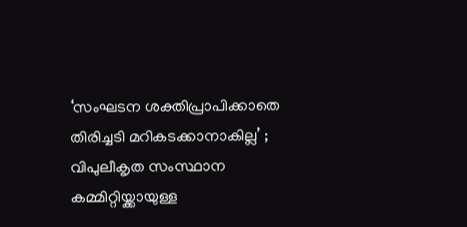‘സംഘടന ശക്തിപ്രാപിക്കാതെ തിരിച്ചടി മറികടക്കാനാകില്ല’ ; വിപുലീകൃത സംസ്ഥാന കമ്മിറ്റിയ്ക്കായുള്ള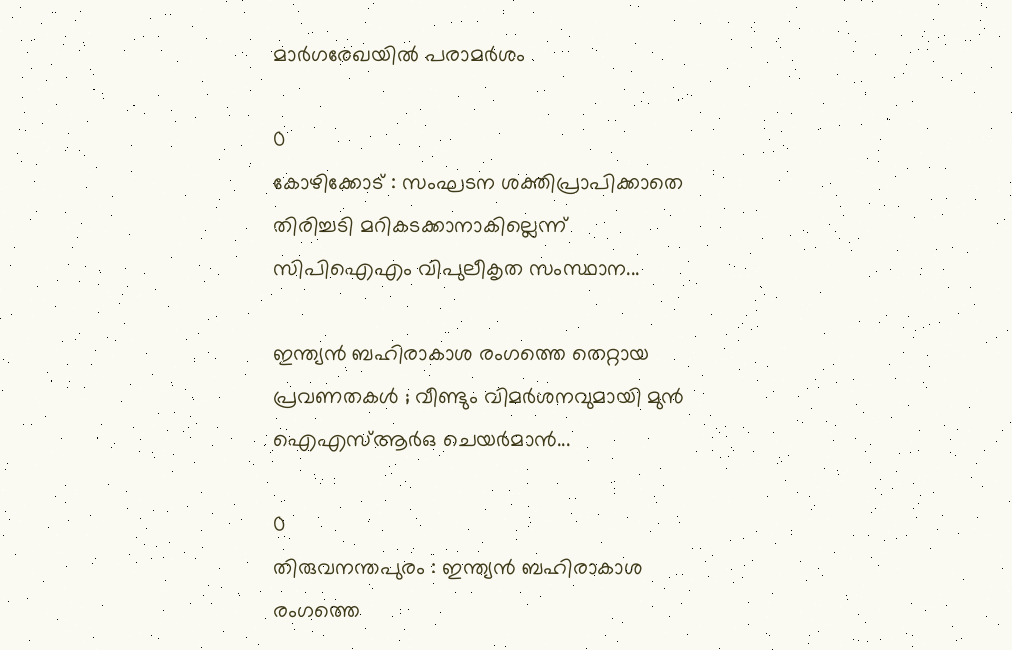മാര്‍ഗരേഖയില്‍ പരാമര്‍ശം

0
കോഴിക്കോട് : സംഘടന ശക്തിപ്രാപിക്കാതെ തിരിച്ചടി മറികടക്കാനാകില്ലെന്ന് സിപിഐഎം വിപുലീകൃത സംസ്ഥാന...

ഇന്ത്യൻ ബഹിരാകാശ രംഗത്തെ തെറ്റായ പ്രവണതകള്‍ ; വീണ്ടും വിമർശനവുമായി മുൻ ഐഎസ്ആർഒ ചെയർമാൻ...

0
തിരുവനന്തപുരം : ഇന്ത്യൻ ബഹിരാകാശ രംഗത്തെ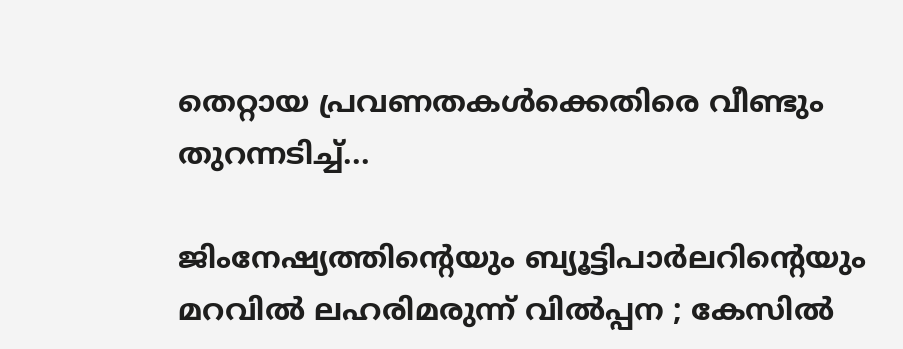തെറ്റായ പ്രവണതകള്‍ക്കെതിരെ വീണ്ടും തുറന്നടിച്ച്...

ജിംനേഷ്യത്തിന്റെയും ബ്യൂട്ടിപാർലറിന്റെയും മറവിൽ ലഹരിമരുന്ന് വിൽപ്പന ; കേസിൽ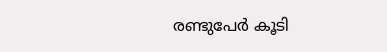രണ്ടുപേർ കൂടി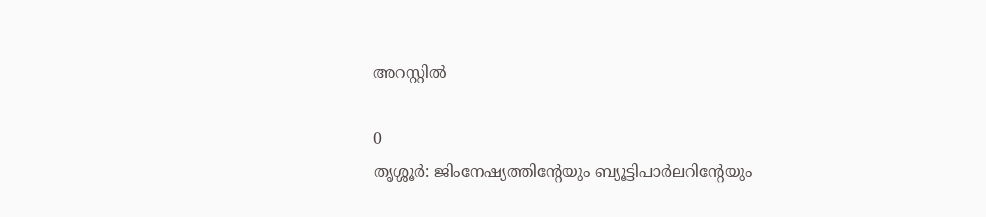അറസ്റ്റിൽ

0
തൃശ്ശൂർ: ജിംനേഷ്യത്തിൻ്റേയും ബ്യൂട്ടിപാർലറിൻ്റേയും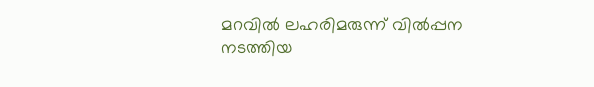മറവിൽ ലഹരിമരുന്ന് വിൽപ്പന നടത്തിയ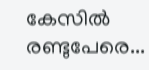കേസിൽ രണ്ടുപേരെ...